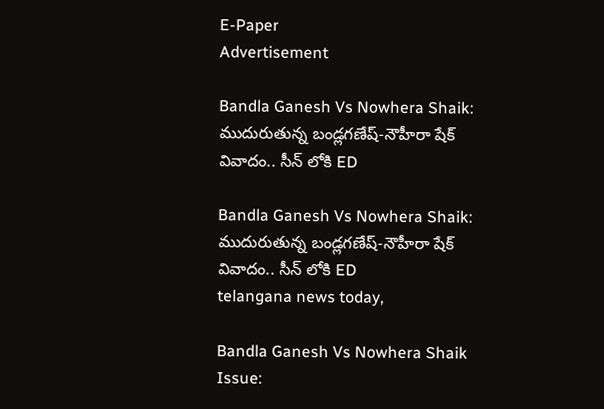E-Paper
Advertisement

Bandla Ganesh Vs Nowhera Shaik: ముదురుతున్న బండ్లగణేష్-నౌహీరా షేక్ వివాదం.. సీన్ లోకి ED

Bandla Ganesh Vs Nowhera Shaik: ముదురుతున్న బండ్లగణేష్-నౌహీరా షేక్ వివాదం.. సీన్ లోకి ED
telangana news today,

Bandla Ganesh Vs Nowhera Shaik Issue: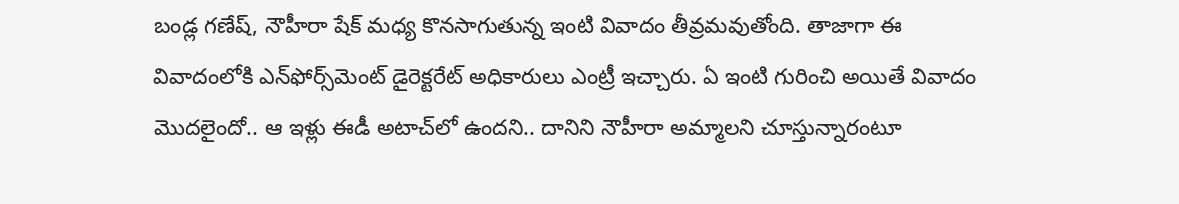బండ్ల గణేష్‌, నౌహీరా షేక్‌ మధ్య కొనసాగుతున్న ఇంటి వివాదం తీవ్రమవుతోంది. తాజాగా ఈ వివాదంలోకి ఎన్‌ఫోర్స్‌మెంట్ డైరెక్టరేట్ అధికారులు ఎంట్రీ ఇచ్చారు. ఏ ఇంటి గురించి అయితే వివాదం మొదలైందో.. ఆ ఇళ్లు ఈడీ అటాచ్‌లో ఉందని.. దానిని నౌహీరా అమ్మాలని చూస్తున్నారంటూ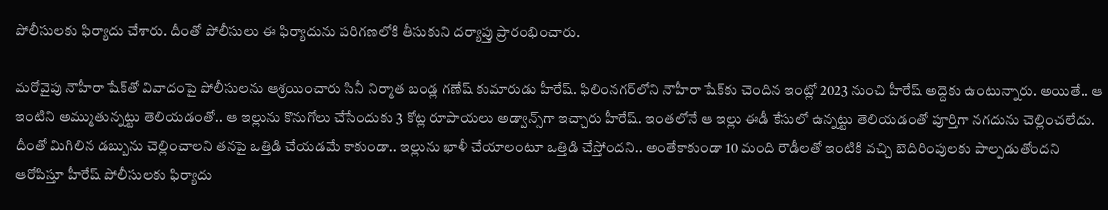పోలీసులకు ఫిర్యాదు చేశారు. దీంతో పోలీసులు ఈ ఫిర్యాదును పరిగణలోకి తీసుకుని దర్యాప్తు ప్రారంభించారు.

మరోవైపు నౌహీరా షేక్‌తో వివాదంపై పోలీసులను ఆశ్రయించారు సినీ నిర్మాత బండ్ల గణేష్‌ కుమారుడు హీరేష్‌. ఫిలింనగర్‌లోని నౌహీరా షేక్‌కు చెందిన ఇంట్లో 2023 నుంచి హీరేష్‌ అద్దెకు ఉంటున్నారు. అయితే.. ఆ ఇంటిని అమ్ముతున్నట్టు తెలియడంతో.. ఆ ఇల్లును కొనుగోలు చేసేందుకు 3 కోట్ల రూపాయలు అడ్వాన్స్‌గా ఇచ్చారు హీరేష్‌. ఇంతలోనే ఆ ఇల్లు ఈడీ కేసులో ఉన్నట్టు తెలియడంతో పూర్తిగా నగదును చెల్లించలేదు. దీంతో మిగిలిన డబ్బును చెల్లించాలని తనపై ఒత్తిడి చేయడమే కాకుండా.. ఇల్లును ఖాళీ చేయాలంటూ ఒత్తిడి చేస్తోందని.. అంతేకాకుండా 10 మంది రౌడీలతో ఇంటికి వచ్చి బెదిరింపులకు పాల్పడుతోందని ఆరోపిస్తూ హీరేష్ పోలీసులకు ఫిర్యాదు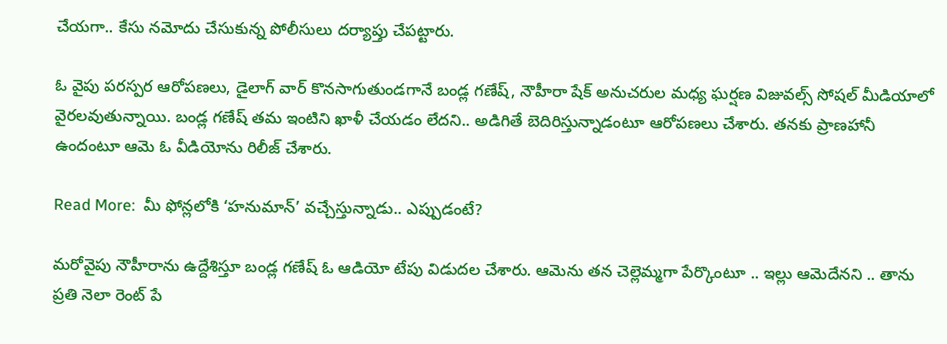చేయగా.. కేసు నమోదు చేసుకున్న పోలీసులు దర్యాప్తు చేపట్టారు.

ఓ వైపు పరస్పర ఆరోపణలు, డైలాగ్ వార్ కొనసాగుతుండగానే బండ్ల గణేష్‌, నౌహీరా షేక్‌ అనుచరుల మధ్య ఘర్షణ విజువల్స్ సోషల్ మీడియాలో వైరలవుతున్నాయి. బండ్ల గణేష్‌ తమ ఇంటిని ఖాళీ చేయడం లేదని.. అడిగితే బెదిరిస్తున్నాడంటూ ఆరోపణలు చేశారు. తనకు ప్రాణహానీ ఉందంటూ ఆమె ఓ వీడియోను రిలీజ్‌ చేశారు.

Read More:  మీ ఫోన్లలోకి ‘హనుమాన్’ వచ్చేస్తున్నాడు.. ఎప్పుడంటే?

మరోవైపు నౌహీరాను ఉద్దేశిస్తూ బండ్ల గణేష్ ఓ ఆడియో టేపు విడుదల చేశారు. ఆమెను తన చెల్లెమ్మగా పేర్కొంటూ .. ఇల్లు ఆమెదేనని .. తాను ప్రతి నెలా రెంట్ పే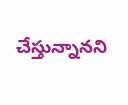చేస్తున్నానని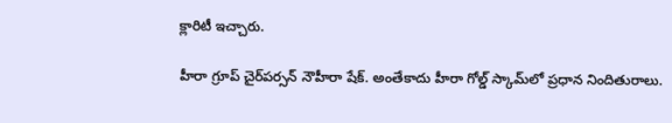క్లారిటీ ఇచ్చారు.

హీరా గ్రూప్ చైర్‌పర్సన్ నౌహీరా షేక్. అంతేకాదు హీరా గోల్డ్‌ స్కామ్‌లో ప్రధాన నిందితురాలు.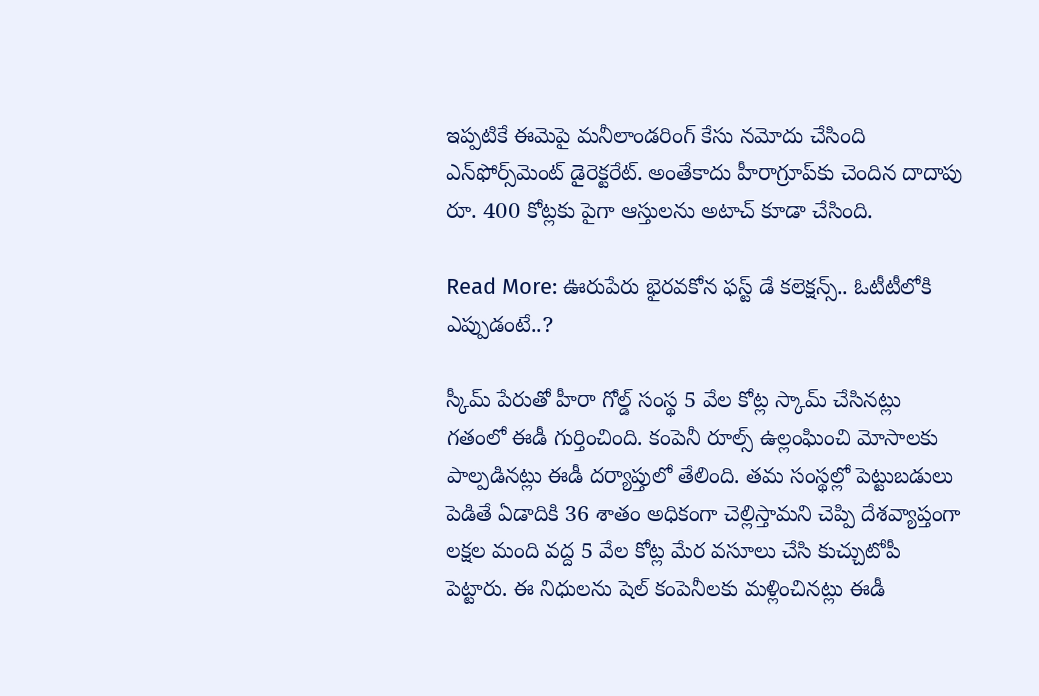ఇప్పటికే ఈమెపై మనీలాండరింగ్ కేసు నమోదు చేసింది ఎన్‌ఫోర్స్‌మెంట్ డైరెక్టరేట్. అంతేకాదు హీరాగ్రూప్‌కు చెందిన దాదాపు రూ. 400 కోట్లకు పైగా ఆస్తులను అటాచ్ కూడా చేసింది.

Read More: ఊరుపేరు భైరవకోన ఫస్ట్ డే కలెక్షన్స్.. ఓటీటీలోకి ఎప్పుడంటే..?

స్కీమ్ పేరుతో హీరా గోల్డ్ సంస్థ 5 వేల కోట్ల స్కామ్ చేసినట్లు గతంలో ఈడీ గుర్తించింది. కంపెనీ రూల్స్ ఉల్లంఘించి మోసాలకు పాల్పడినట్లు ఈడీ దర్యాప్తులో తేలింది. తమ సంస్థల్లో పెట్టుబడులు పెడితే ఏడాదికి 36 శాతం అధికంగా చెల్లిస్తామని చెప్పి దేశవ్యాప్తంగా లక్షల మంది వద్ద 5 వేల కోట్ల మేర వసూలు చేసి కుచ్చుటోపీ పెట్టారు. ఈ నిధులను షెల్‌ కంపెనీలకు మళ్లించినట్లు ఈడీ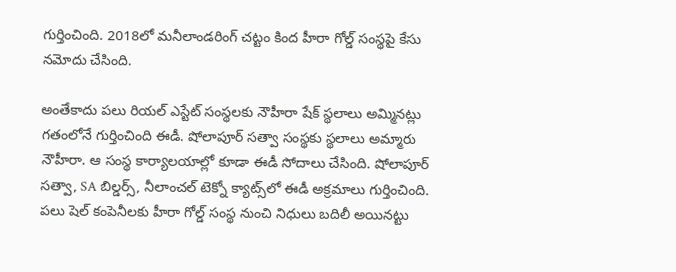గుర్తించింది. 2018లో మనీలాండరింగ్‌ చట్టం కింద హీరా గోల్డ్ సంస్థపై కేసు నమోదు చేసింది.

అంతేకాదు పలు రియల్ ఎస్టేట్ సంస్థలకు నౌహీరా షేక్ స్థలాలు అమ్మినట్లు గతంలోనే గుర్తించింది ఈడీ. షోలాపూర్ సత్వా సంస్థకు స్థలాలు అమ్మారు నౌహీరా. ఆ సంస్థ కార్యాలయాల్లో కూడా ఈడీ సోదాలు చేసింది. షోలాపూర్ సత్వా, SA బిల్డర్స్, నీలాంచల్ టెక్నో క్యాట్స్‌లో ఈడీ అక్రమాలు గుర్తించింది. పలు షెల్ కంపెనీలకు హీరా గోల్డ్‌ సంస్థ నుంచి నిధులు బదిలీ అయినట్టు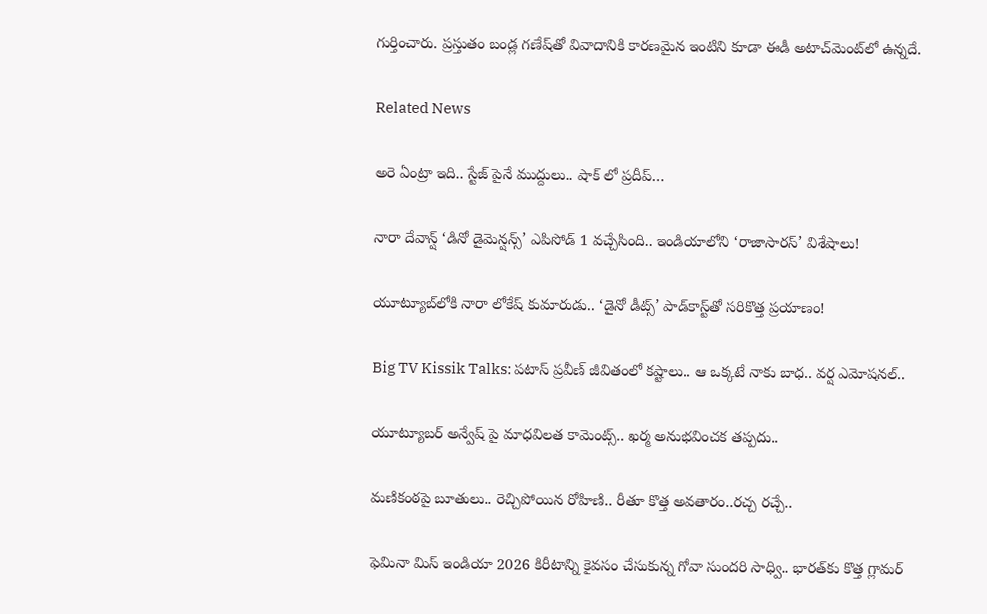గుర్తించారు. ప్రస్తుతం బండ్ల గణేష్‌తో వివాదానికి కారణమైన ఇంటిని కూడా ఈడీ అటాచ్‌మెంట్‌లో ఉన్నదే.

Related News

అరె ఏంట్రా ఇది.. స్టేజ్ పైనే ముద్దులు.. షాక్ లో ప్రదీప్…

నారా దేవాన్ష్ ‘డినో డైమెన్షన్స్’ ఎపిసోడ్ 1 వచ్చేసింది.. ఇండియాలోని ‘రాజాసారస్’ విశేషాలు!

యూట్యూబ్‌‌లోకి నారా లోకేష్ కుమారుడు.. ‘డైనో డీట్స్’ పాడ్‌కాస్ట్‌తో సరికొత్త ప్రయాణం!

Big TV Kissik Talks: పటాస్ ప్రవీణ్ జీవితంలో కష్టాలు.. ఆ ఒక్కటే నాకు బాధ.. వర్ష ఎమోషనల్..

యూట్యూబర్ అన్వేష్ పై మాధవిలత కామెంట్స్.. ఖర్మ అనుభవించక తప్పదు..

మణికంఠపై బూతులు.. రెచ్చిపోయిన రోహిణి.. రీతూ కొత్త అవతారం..రచ్చ రచ్చే..

ఫెమినా మిస్ ఇండియా 2026 కిరీటాన్ని కైవసం చేసుకున్న గోవా సుందరి సాధ్వి.. భారత్‌కు కొత్త గ్లామర్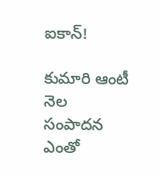ఐకాన్!

కుమారి ఆంటీ నెల సంపాదన ఎంతో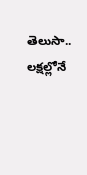తెలుసా.. లక్షల్లోనే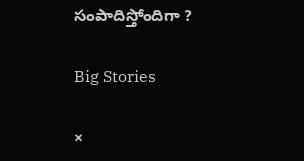సంపాదిస్తోందిగా ?

Big Stories

×